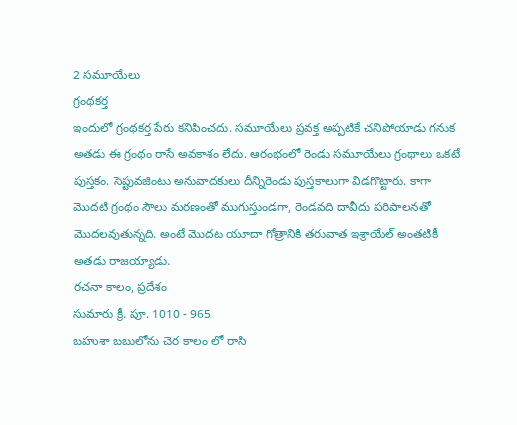2 సమూయేలు
గ్రంథకర్త
ఇందులో గ్రంథకర్త పేరు కనిపించదు. సమూయేలు ప్రవక్త అప్పటికే చనిపోయాడు గనుక అతడు ఈ గ్రంథం రాసే అవకాశం లేదు. ఆరంభంలో రెండు సమూయేలు గ్రంథాలు ఒకటే పుస్తకం. సెప్టువజింటు అనువాదకులు దీన్నిరెండు పుస్తకాలుగా విడగొట్టారు. కాగా మొదటి గ్రంథం సౌలు మరణంతో ముగుస్తుండగా, రెండవది దావీదు పరిపాలనతో మొదలవుతున్నది. అంటే మొదట యూదా గోత్రానికి తరువాత ఇశ్రాయేల్ అంతటికీ అతడు రాజయ్యాడు.
రచనా కాలం, ప్రదేశం
సుమారు క్రీ. పూ. 1010 - 965
బహుశా బబులోను చెర కాలం లో రాసి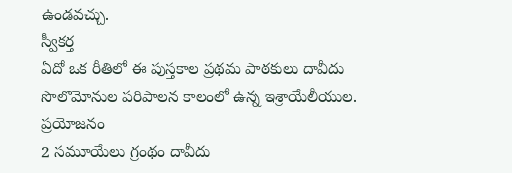ఉండవచ్చు.
స్వీకర్త
ఏదో ఒక రీతిలో ఈ పుస్తకాల ప్రథమ పాఠకులు దావీదు సొలొమోనుల పరిపాలన కాలంలో ఉన్న ఇశ్రాయేలీయుల.
ప్రయోజనం
2 సమూయేలు గ్రంథం దావీదు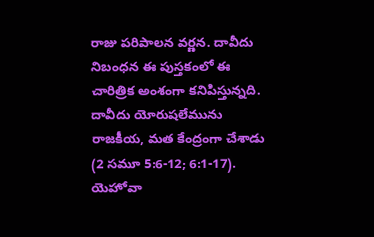రాజు పరిపాలన వర్ణన. దావీదు నిబంధన ఈ పుస్తకంలో ఈ చారిత్రిక అంశంగా కనిపిస్తున్నది. దావీదు యోరుషలేమును రాజకీయ, మత కేంద్రంగా చేశాడు (2 సమూ 5:6-12; 6:1-17). యెహోవా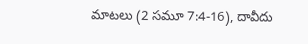మాటలు (2 సమూ 7:4-16), దావీదు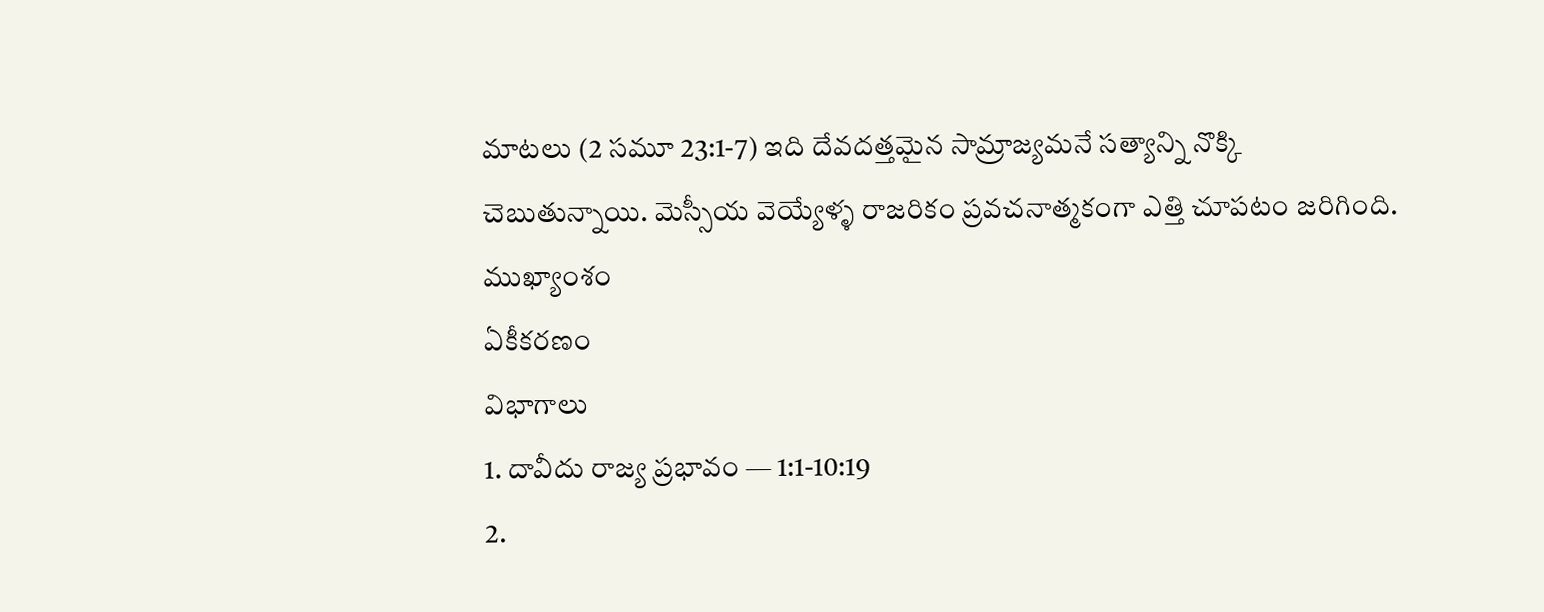మాటలు (2 సమూ 23:1-7) ఇది దేవదత్తమైన సామ్రాజ్యమనే సత్యాన్ని నొక్కి చెబుతున్నాయి. మెస్సీయ వెయ్యేళ్ళ రాజరికం ప్రవచనాత్మకంగా ఎత్తి చూపటం జరిగింది.
ముఖ్యాంశం
ఏకీకరణం
విభాగాలు
1. దావీదు రాజ్య ప్రభావం — 1:1-10:19
2.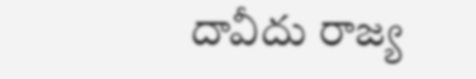దావీదు రాజ్య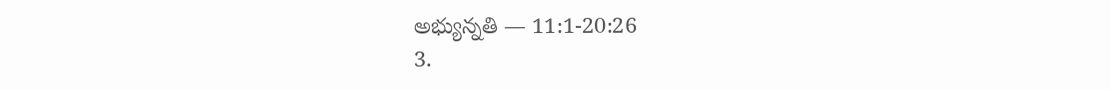అభ్యున్నతి — 11:1-20:26
3.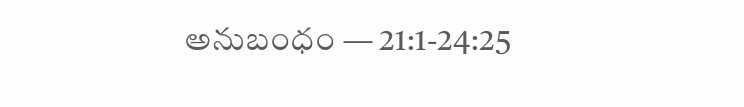అనుబంధం — 21:1-24:25